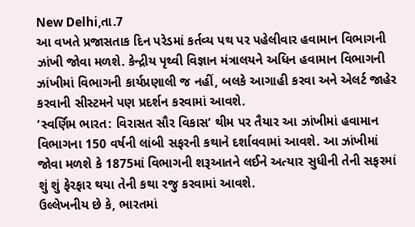New Delhi,તા.7
આ વખતે પ્રજાસતાક દિન પરેડમાં કર્તવ્ય પથ પર પહેલીવાર હવામાન વિભાગની ઝાંખી જોવા મળશે. કેન્દ્રીય પૃથ્વી વિજ્ઞાન મંત્રાલયને અધિન હવામાન વિભાગની ઝાંખીમાં વિભાગની કાર્યપ્રણાલી જ નહીં, બલકે આગાહી કરવા અને એલર્ટ જાહેર કરવાની સીસ્ટમને પણ પ્રદર્શન કરવામાં આવશે.
‘સ્વર્ણિમ ભારત: વિરાસત સૌર વિકાસ’ થીમ પર તૈયાર આ ઝાંખીમાં હવામાન વિભાગના 150 વર્ષની લાંબી સફરની કથાને દર્શાવવામાં આવશે. આ ઝાંખીમાં જોવા મળશે કે 1875માં વિભાગની શરૂઆતને લઈને અત્યાર સુધીની તેની સફરમાં શું શું ફેરફાર થયા તેની કથા રજુ કરવામાં આવશે.
ઉલ્લેખનીય છે કે, ભારતમાં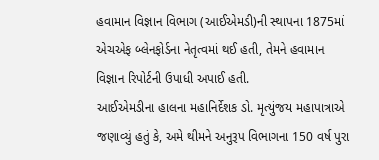હવામાન વિજ્ઞાન વિભાગ (આઈએમડી)ની સ્થાપના 1875માં એચએફ બ્લેનફોર્ડના નેતૃત્વમાં થઈ હતી, તેમને હવામાન વિજ્ઞાન રિપોર્ટની ઉપાધી અપાઈ હતી.
આઈએમડીના હાલના મહાનિર્દેશક ડો. મૃત્યુંજય મહાપાત્રાએ જણાવ્યું હતું કે, અમે થીમને અનુરૂપ વિભાગના 150 વર્ષ પુરા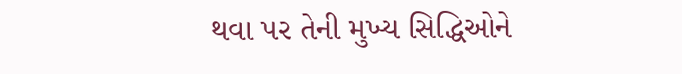થવા પર તેની મુખ્ય સિદ્ધિઓને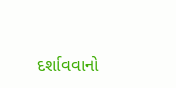દર્શાવવાનો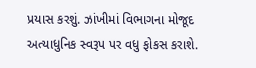પ્રયાસ કરશું. ઝાંખીમાં વિભાગના મોજૂદ અત્યાધુનિક સ્વરૂપ પર વધુ ફોકસ કરાશે.